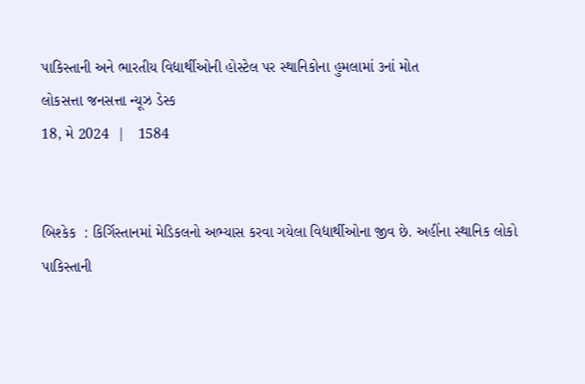પાકિસ્તાની અને ભારતીય વિદ્યાર્થીઓની હોસ્ટેલ પર સ્થાનિકોના હુમલામાં ૩નાં મોત
લોકસત્તા જનસત્તા ન્યૂઝ ડેસ્ક
18, મે 2024  |   1584


બિશ્કેક  : કિર્ગિસ્તાનમાં મેડિકલનો અભ્યાસ કરવા ગયેલા વિદ્યાર્થીઓના જીવ છે. અહીંના સ્થાનિક લોકો પાકિસ્તાની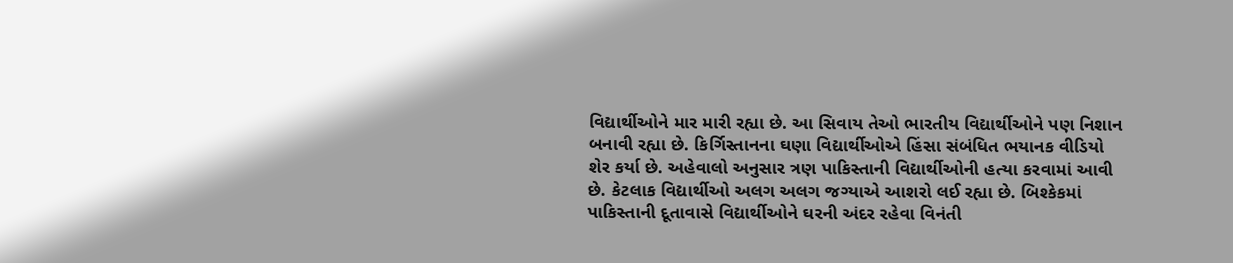વિદ્યાર્થીઓને માર મારી રહ્યા છે. આ સિવાય તેઓ ભારતીય વિદ્યાર્થીઓને પણ નિશાન બનાવી રહ્યા છે. કિર્ગિસ્તાનના ઘણા વિદ્યાર્થીઓએ હિંસા સંબંધિત ભયાનક વીડિયો શેર કર્યા છે. અહેવાલો અનુસાર ત્રણ પાકિસ્તાની વિદ્યાર્થીઓની હત્યા કરવામાં આવી છે. કેટલાક વિદ્યાર્થીઓ અલગ અલગ જગ્યાએ આશરો લઈ રહ્યા છે. બિશ્કેકમાં પાકિસ્તાની દૂતાવાસે વિદ્યાર્થીઓને ઘરની અંદર રહેવા વિનંતી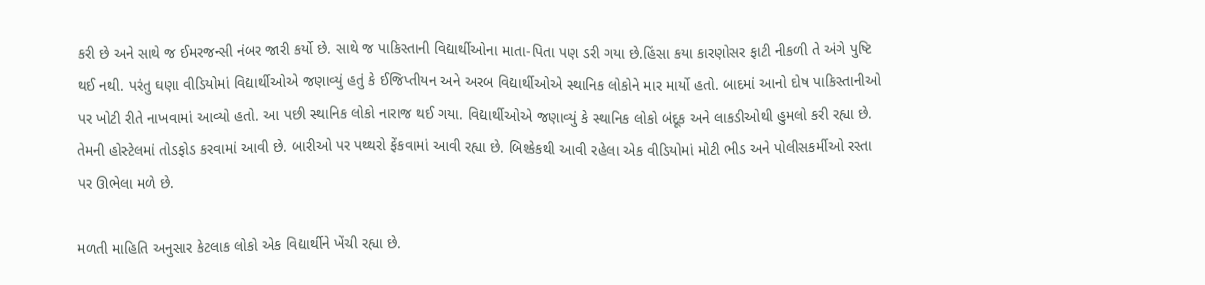કરી છે અને સાથે જ ઈમરજન્સી નંબર જારી કર્યો છે. સાથે જ પાકિસ્તાની વિદ્યાર્થીઓના માતા-પિતા પણ ડરી ગયા છે.હિંસા કયા કારણોસર ફાટી નીકળી તે અંગે પુષ્ટિ થઈ નથી. પરંતુ ઘણા વીડિયોમાં વિદ્યાર્થીઓએ જણાવ્યું હતું કે ઈજિપ્તીયન અને અરબ વિદ્યાર્થીઓએ સ્થાનિક લોકોને માર માર્યો હતો. બાદમાં આનો દોષ પાકિસ્તાનીઓ પર ખોટી રીતે નાખવામાં આવ્યો હતો. આ પછી સ્થાનિક લોકો નારાજ થઈ ગયા. વિદ્યાર્થીઓએ જણાવ્યું કે સ્થાનિક લોકો બંદૂક અને લાકડીઓથી હુમલો કરી રહ્યા છે. તેમની હોસ્ટેલમાં તોડફોડ કરવામાં આવી છે. બારીઓ પર પથ્થરો ફેંકવામાં આવી રહ્યા છે. બિશ્કેકથી આવી રહેલા એક વીડિયોમાં મોટી ભીડ અને પોલીસકર્મીઓ રસ્તા પર ઊભેલા મળે છે.

મળતી માહિતિ અનુસાર કેટલાક લોકો એક વિદ્યાર્થીને ખેંચી રહ્યા છે.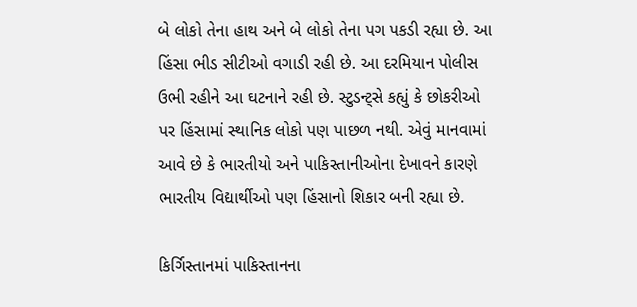બે લોકો તેના હાથ અને બે લોકો તેના પગ પકડી રહ્યા છે. આ હિંસા ભીડ સીટીઓ વગાડી રહી છે. આ દરમિયાન પોલીસ ઉભી રહીને આ ઘટનાને રહી છે. સ્ટુડન્ટ્‌સે કહ્યું કે છોકરીઓ પર હિંસામાં સ્થાનિક લોકો પણ પાછળ નથી. એવું માનવામાં આવે છે કે ભારતીયો અને પાકિસ્તાનીઓના દેખાવને કારણે ભારતીય વિદ્યાર્થીઓ પણ હિંસાનો શિકાર બની રહ્યા છે.

કિર્ગિસ્તાનમાં પાકિસ્તાનના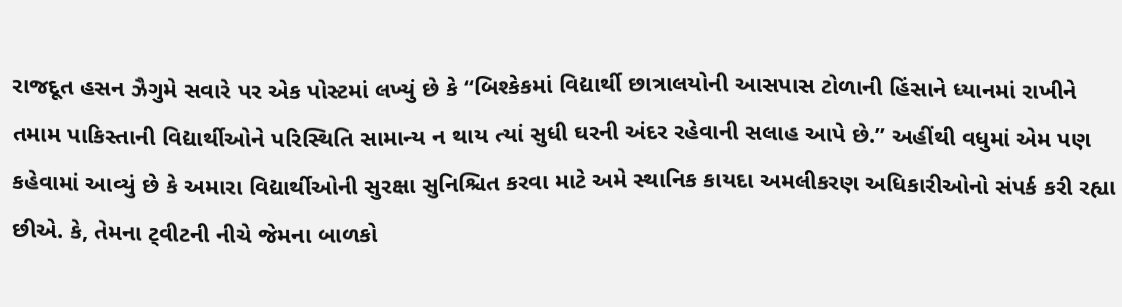રાજદૂત હસન ઝૈગુમે સવારે પર એક પોસ્ટમાં લખ્યું છે કે “બિશ્કેકમાં વિદ્યાર્થી છાત્રાલયોની આસપાસ ટોળાની હિંસાને ધ્યાનમાં રાખીને તમામ પાકિસ્તાની વિદ્યાર્થીઓને પરિસ્થિતિ સામાન્ય ન થાય ત્યાં સુધી ઘરની અંદર રહેવાની સલાહ આપે છે.” અહીંથી વધુમાં એમ પણ કહેવામાં આવ્યું છે કે અમારા વિદ્યાર્થીઓની સુરક્ષા સુનિશ્ચિત કરવા માટે અમે સ્થાનિક કાયદા અમલીકરણ અધિકારીઓનો સંપર્ક કરી રહ્યા છીએ. કે, તેમના ટ્‌વીટની નીચે જેમના બાળકો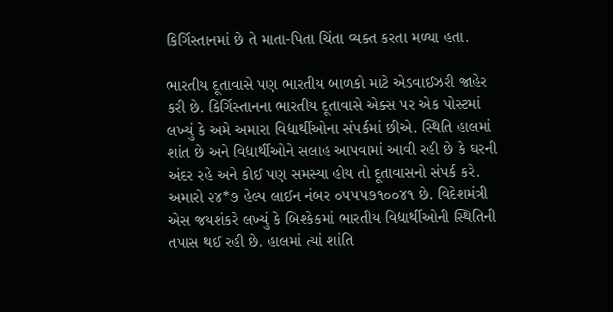કિર્ગિસ્તાનમાં છે તે માતા-પિતા ચિંતા વ્યક્ત કરતા મળ્યા હતા.

ભારતીય દૂતાવાસે પણ ભારતીય બાળકો માટે એડવાઈઝરી જાહેર કરી છે. કિર્ગિસ્તાનના ભારતીય દૂતાવાસે એક્સ પર એક પોસ્ટમાં લખ્યું કે અમે અમારા વિદ્યાર્થીઓના સંપર્કમાં છીએ. સ્થિતિ હાલમાં શાંત છે અને વિદ્યાર્થીઓને સલાહ આપવામાં આવી રહી છે કે ઘરની અંદર રહે અને કોઈ પણ સમસ્યા હોય તો દૂતાવાસનો સંપર્ક કરે. અમારો ૨૪*૭ હેલ્પ લાઈન નંબર ૦૫૫૫૭૧૦૦૪૧ છે. વિદેશમંત્રી એસ જયશંકરે લખ્યું કે બિશ્કેકમાં ભારતીય વિદ્યાર્થીઓની સ્થિતિની તપાસ થઈ રહી છે. હાલમાં ત્યાં શાંતિ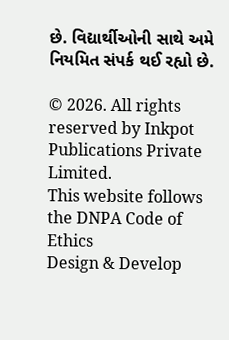છે. વિદ્યાર્થીઓની સાથે અમે નિયમિત સંપર્ક થઈ રહ્યો છે.

© 2026. All rights reserved by Inkpot Publications Private Limited.
This website follows the DNPA Code of Ethics
Design & Develop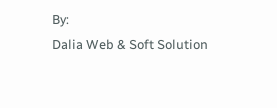By:
Dalia Web & Soft Solution